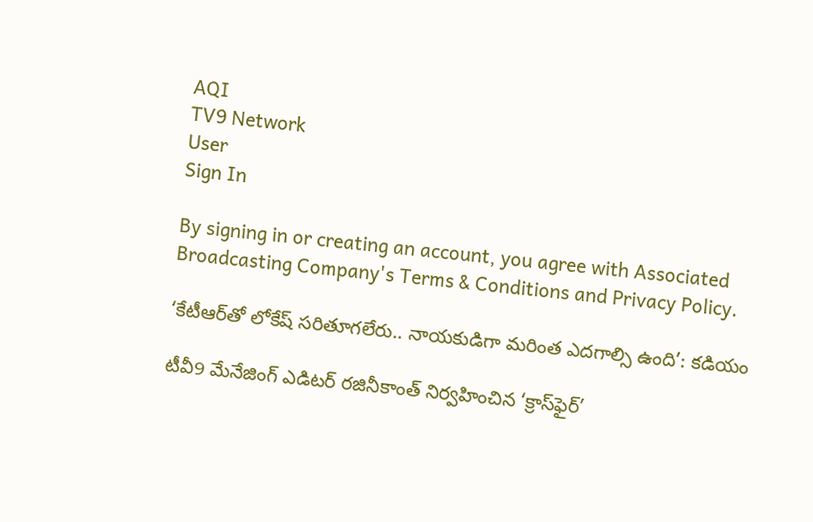AQI
TV9 Network
User
Sign In

By signing in or creating an account, you agree with Associated Broadcasting Company's Terms & Conditions and Privacy Policy.

‘కేటీఆర్‌తో లోకేష్ సరితూగలేరు.. నాయకుడిగా మరింత ఎదగాల్సి ఉంది’: కడియం

టీవీ9 మేనేజింగ్ ఎడిటర్ రజినీకాంత్‌ నిర్వహించిన ‘క్రాస్‌ఫైర్’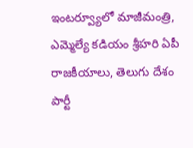ఇంటర్వ్యూలో మాజీమంత్రి, ఎమ్మెల్యే కడియం శ్రీహరి ఏపీ రాజకీయాలు, తెలుగు దేశం పార్టీ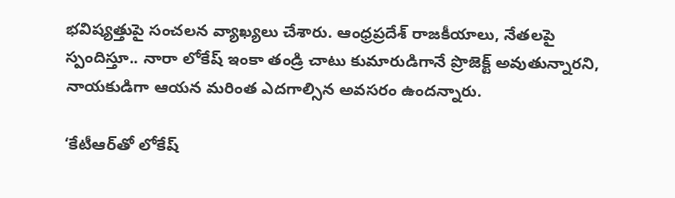భవిష్యత్తుపై సంచలన వ్యాఖ్యలు చేశారు. ఆంధ్రప్రదేశ్ రాజకీయాలు, నేతలపై స్పందిస్తూ.. నారా లోకేష్ ఇంకా తండ్రి చాటు కుమారుడిగానే ప్రొజెక్ట్ అవుతున్నారని, నాయకుడిగా ఆయన మరింత ఎదగాల్సిన అవసరం ఉందన్నారు.

‘కేటీఆర్‌తో లోకేష్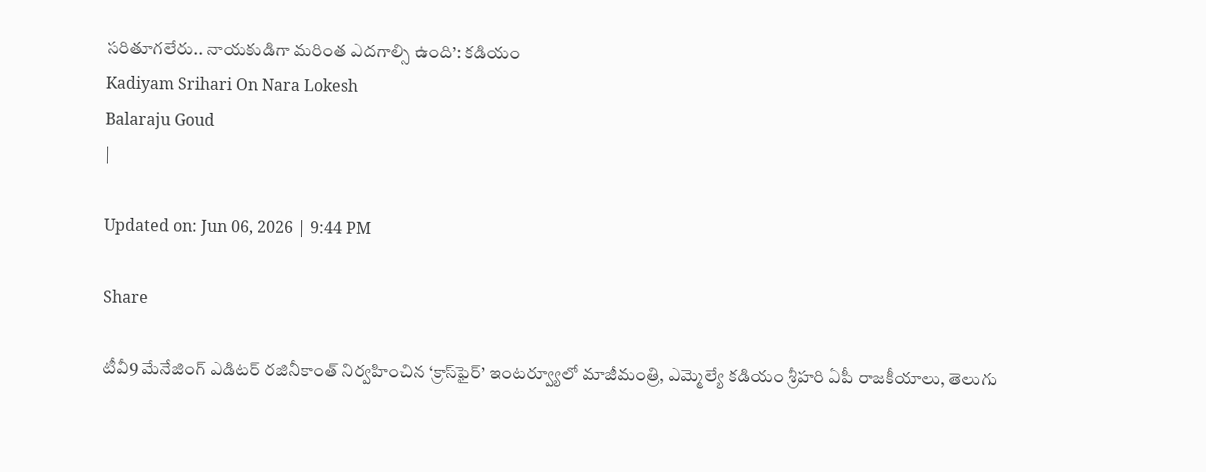సరితూగలేరు.. నాయకుడిగా మరింత ఎదగాల్సి ఉంది’: కడియం
Kadiyam Srihari On Nara Lokesh
Balaraju Goud
|

Updated on: Jun 06, 2026 | 9:44 PM

Share

టీవీ9 మేనేజింగ్ ఎడిటర్ రజినీకాంత్‌ నిర్వహించిన ‘క్రాస్‌ఫైర్’ ఇంటర్వ్యూలో మాజీమంత్రి, ఎమ్మెల్యే కడియం శ్రీహరి ఏపీ రాజకీయాలు, తెలుగు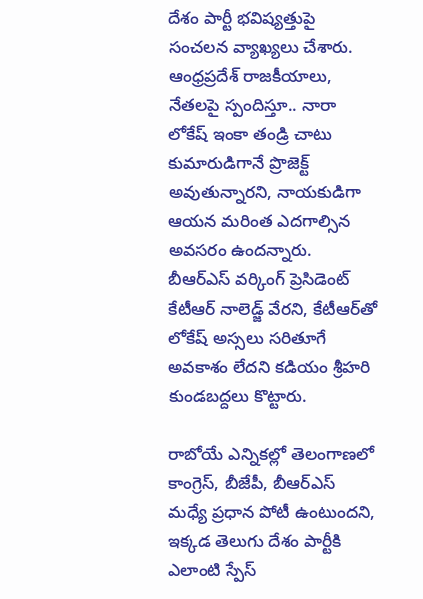దేశం పార్టీ భవిష్యత్తుపై సంచలన వ్యాఖ్యలు చేశారు. ఆంధ్రప్రదేశ్ రాజకీయాలు, నేతలపై స్పందిస్తూ.. నారా లోకేష్ ఇంకా తండ్రి చాటు కుమారుడిగానే ప్రొజెక్ట్ అవుతున్నారని, నాయకుడిగా ఆయన మరింత ఎదగాల్సిన అవసరం ఉందన్నారు. బీఆర్ఎస్ వర్కింగ్ ప్రెసిడెంట్ కేటీఆర్ నాలెడ్జ్ వేరని, కేటీఆర్‌తో లోకేష్ అస్సలు సరితూగే అవకాశం లేదని కడియం శ్రీహరి కుండబద్దలు కొట్టారు.

రాబోయే ఎన్నికల్లో తెలంగాణలో కాంగ్రెస్, బీజేపీ, బీఆర్ఎస్ మధ్యే ప్రధాన పోటీ ఉంటుందని, ఇక్కడ తెలుగు దేశం పార్టీకి ఎలాంటి స్పేస్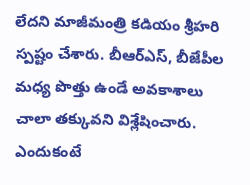లేదని మాజీమంత్రి కడియం శ్రీహరి స్పష్టం చేశారు. బీఆర్ఎస్, బీజేపీల మధ్య పొత్తు ఉండే అవకాశాలు చాలా తక్కువని విశ్లేషించారు. ఎందుకంటే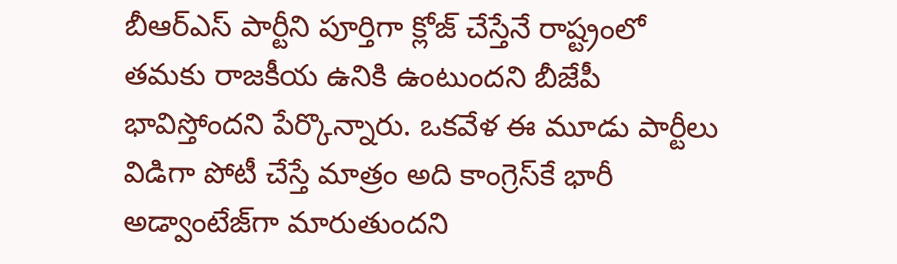బీఆర్ఎస్ పార్టీని పూర్తిగా క్లోజ్ చేస్తేనే రాష్ట్రంలో తమకు రాజకీయ ఉనికి ఉంటుందని బీజేపీ భావిస్తోందని పేర్కొన్నారు. ఒకవేళ ఈ మూడు పార్టీలు విడిగా పోటీ చేస్తే మాత్రం అది కాంగ్రెస్‌కే భారీ అడ్వాంటేజ్‌గా మారుతుందని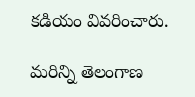కడియం వివరించారు.

మరిన్ని తెలంగాణ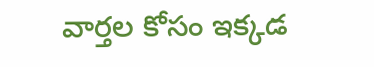వార్తల కోసం ఇక్కడ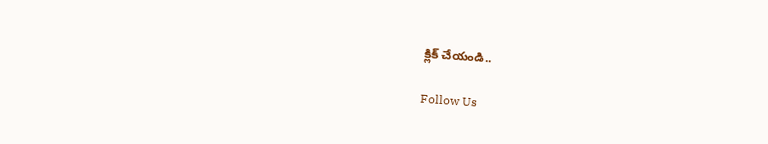క్లిక్ చేయండి..

Follow Us